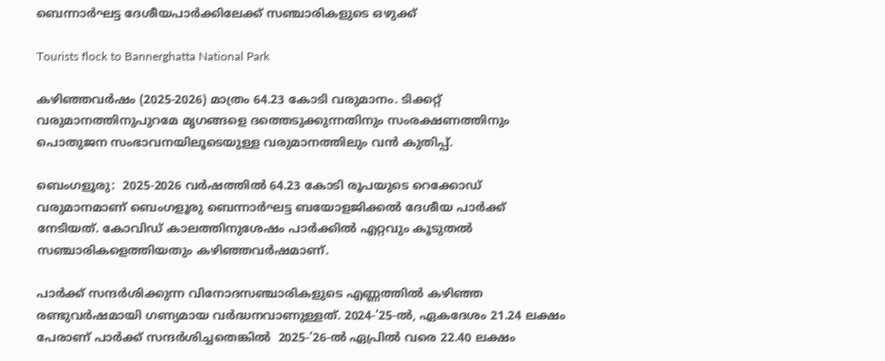ബെന്നാർഘട്ട ദേശീയപാർക്കിലേക്ക് സഞ്ചാരികളുടെ ഒഴുക്ക്

Tourists flock to Bannerghatta National Park

കഴിഞ്ഞവർഷം (2025-2026) മാത്രം 64.23 കോടി വരുമാനം. ടിക്കറ്റ് വരുമാനത്തിനുപുറമേ മൃഗങ്ങളെ ദത്തെടുക്കുന്നതിനും സംരക്ഷണത്തിനും പൊതുജന സംഭാവനയിലൂടെയുള്ള വരുമാനത്തിലും വൻ കുതിപ്പ്.

ബെംഗളൂരു:  2025-2026 വർഷത്തിൽ 64.23 കോടി രൂപയുടെ റെക്കോഡ് വരുമാനമാണ് ബെംഗളൂരു ബെന്നാർഘട്ട ബയോളജിക്കൽ ദേശീയ പാർക്ക് നേടിയത്. കോവിഡ് കാലത്തിനുശേഷം പാർക്കിൽ എറ്റവും കൂടുതൽ സഞ്ചാരികളെത്തിയതും കഴിഞ്ഞവർഷമാണ്.

പാർക്ക് സന്ദർശിക്കുന്ന വിനോദസഞ്ചാരികളുടെ എണ്ണത്തിൽ കഴിഞ്ഞ രണ്ടുവർഷമായി ഗണ്യമായ വർദ്ധനവാണുള്ളത്. 2024-’25-ൽ, ഏകദേശം 21.24 ലക്ഷം പേരാണ് പാർക്ക് സന്ദർശിച്ചതെങ്കിൽ  2025-’26-ൽ ഏപ്രിൽ വരെ 22.40 ലക്ഷം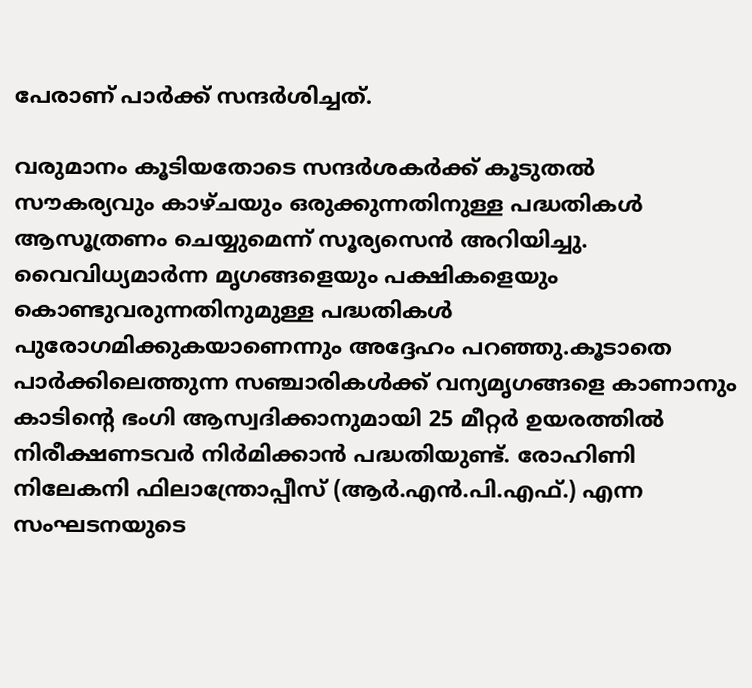പേരാണ് പാർക്ക് സന്ദർശിച്ചത്.

വരുമാനം കൂടിയതോടെ സന്ദർശകർക്ക് കൂടുതൽ സൗകര്യവും കാഴ്ചയും ഒരുക്കുന്നതിനുള്ള പദ്ധതികൾ ആസൂത്രണം ചെയ്യുമെന്ന് സൂര്യസെൻ അറിയിച്ചു. വൈവിധ്യമാർന്ന മൃഗങ്ങളെയും പക്ഷികളെയും കൊണ്ടുവരുന്നതിനുമുള്ള പദ്ധതികൾ പുരോഗമിക്കുകയാണെന്നും അദ്ദേഹം പറഞ്ഞു.കൂടാതെ പാർക്കിലെത്തുന്ന സഞ്ചാരികൾക്ക് വന്യമൃഗങ്ങളെ കാണാനും കാടിന്റെ ഭംഗി ആസ്വദിക്കാനുമായി 25 മീറ്റർ ഉയരത്തിൽ നിരീക്ഷണടവർ നിർമിക്കാൻ പദ്ധതിയുണ്ട്. രോഹിണി നിലേകനി ഫിലാന്ത്രോപ്പീസ് (ആർ.എൻ.പി.എഫ്.) എന്ന സംഘടനയുടെ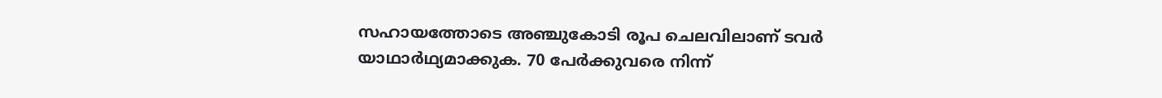സഹായത്തോടെ അഞ്ചുകോടി രൂപ ചെലവിലാണ് ടവർ യാഥാർഥ്യമാക്കുക. 70 പേർക്കുവരെ നിന്ന്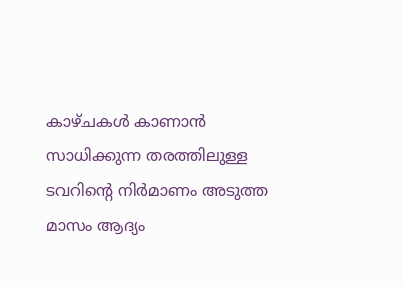കാഴ്ചകൾ കാണാൻ സാധിക്കുന്ന തരത്തിലുള്ള ടവറിന്റെ നിർമാണം അടുത്ത മാസം ആദ്യം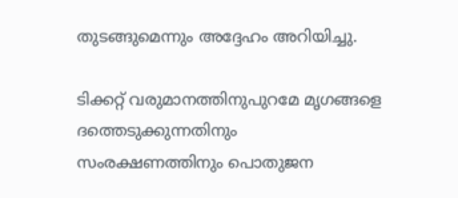തുടങ്ങുമെന്നും അദ്ദേഹം അറിയിച്ചു.

ടിക്കറ്റ് വരുമാനത്തിനുപുറമേ മൃഗങ്ങളെ ദത്തെടുക്കുന്നതിനും സംരക്ഷണത്തിനും പൊതുജന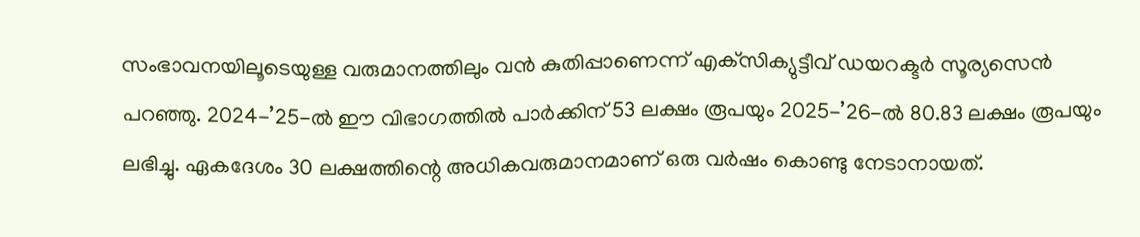സംഭാവനയിലൂടെയുള്ള വരുമാനത്തിലും വൻ കുതിപ്പാണെന്ന് എക്‌സിക്യുട്ടീവ് ഡയറക്ടർ സൂര്യസെൻ പറഞ്ഞു. 2024-’25-ൽ ഈ വിഭാഗത്തിൽ പാർക്കിന് 53 ലക്ഷം രൂപയും 2025-’26-ൽ 80.83 ലക്ഷം രൂപയും ലഭിച്ചു. ഏകദേശം 30 ലക്ഷത്തിന്റെ അധികവരുമാനമാണ് ഒരു വർഷം കൊണ്ടു നേടാനായത്.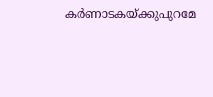കർണാടകയ്ക്കുപുറമേ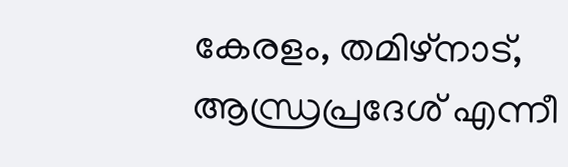കേരളം, തമിഴ്‌നാട്, ആന്ധ്രപ്രദേശ് എന്നീ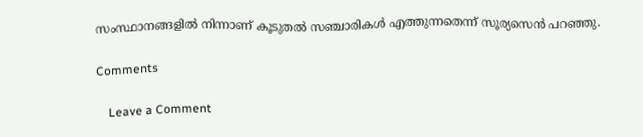സംസ്ഥാനങ്ങളിൽ നിന്നാണ് കൂടുതൽ സഞ്ചാരികൾ എത്തുന്നതെന്ന് സൂര്യസെൻ പറഞ്ഞു.

Comments

    Leave a Comment